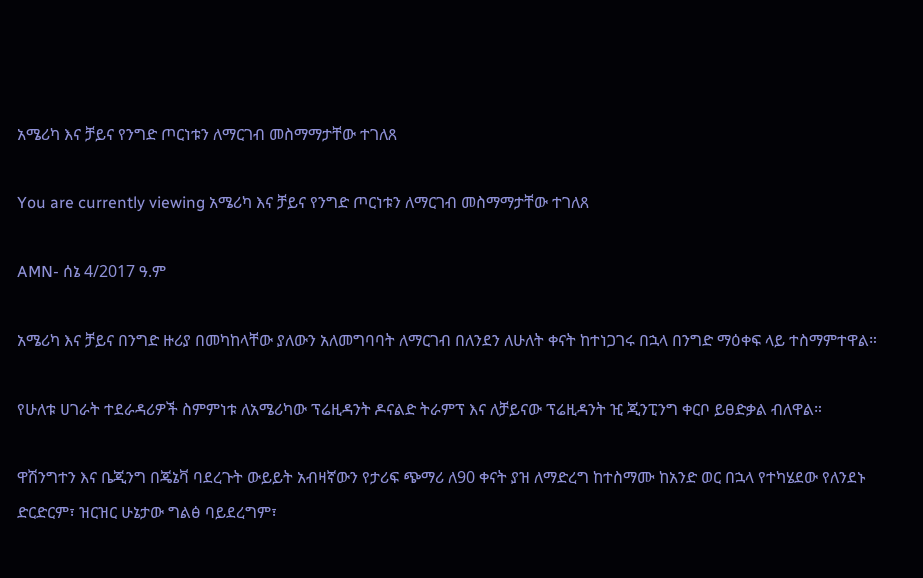አሜሪካ እና ቻይና የንግድ ጦርነቱን ለማርገብ መስማማታቸው ተገለጸ

You are currently viewing አሜሪካ እና ቻይና የንግድ ጦርነቱን ለማርገብ መስማማታቸው ተገለጸ

AMN- ሰኔ 4/2017 ዓ.ም

አሜሪካ እና ቻይና በንግድ ዙሪያ በመካከላቸው ያለውን አለመግባባት ለማርገብ በለንደን ለሁለት ቀናት ከተነጋገሩ በኋላ በንግድ ማዕቀፍ ላይ ተስማምተዋል።

የሁለቱ ሀገራት ተደራዳሪዎች ስምምነቱ ለአሜሪካው ፕሬዚዳንት ዶናልድ ትራምፕ እና ለቻይናው ፕሬዚዳንት ዢ ጂንፒንግ ቀርቦ ይፀድቃል ብለዋል።

ዋሽንግተን እና ቤጂንግ በጄኔቫ ባደረጉት ውይይት አብዛኛውን የታሪፍ ጭማሪ ለ90 ቀናት ያዝ ለማድረግ ከተስማሙ ከአንድ ወር በኋላ የተካሄደው የለንደኑ ድርድርም፣ ዝርዝር ሁኔታው ግልፅ ባይደረግም፣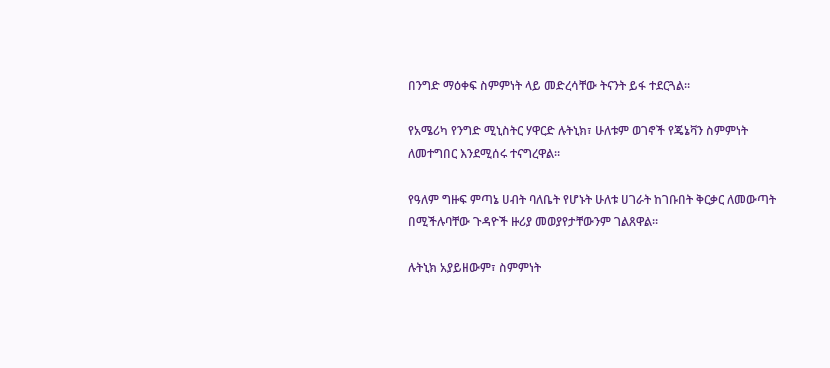በንግድ ማዕቀፍ ስምምነት ላይ መድረሳቸው ትናንት ይፋ ተደርጓል።

የአሜሪካ የንግድ ሚኒስትር ሃዋርድ ሉትኒክ፣ ሁለቱም ወገኖች የጄኔቫን ስምምነት ለመተግበር እንደሚሰሩ ተናግረዋል።

የዓለም ግዙፍ ምጣኔ ሀብት ባለቤት የሆኑት ሁለቱ ሀገራት ከገቡበት ቅርቃር ለመውጣት በሚችሉባቸው ጉዳዮች ዙሪያ መወያየታቸውንም ገልጸዋል።

ሉትኒክ አያይዘውም፣ ስምምነት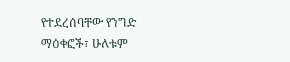የተደረሰባቸው የንግድ ማዕቀፎች፣ ሁለቱም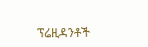ፕሬዚዳንቶች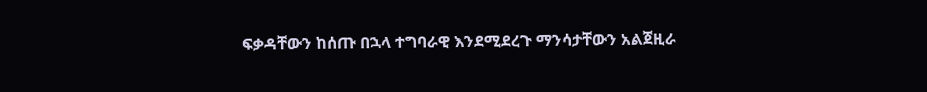ፍቃዳቸውን ከሰጡ በኋላ ተግባራዊ እንደሚደረጉ ማንሳታቸውን አልጀዚራ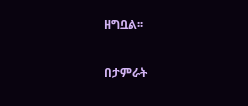ዘግቧል፡፡

በታምራት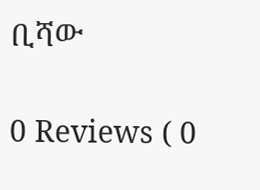ቢሻው

0 Reviews ( 0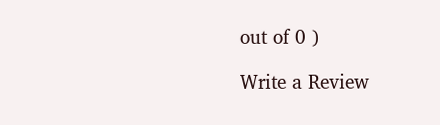out of 0 )

Write a Review